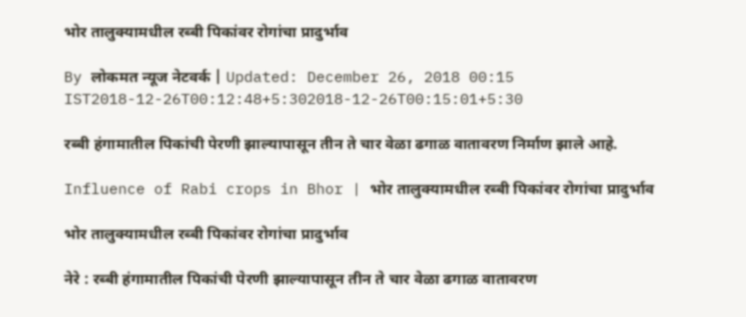भोर तालुक्यामधील रब्बी पिकांवर रोगांचा प्रादुर्भाव

By लोकमत न्यूज नेटवर्क | Updated: December 26, 2018 00:15 IST2018-12-26T00:12:48+5:302018-12-26T00:15:01+5:30

रब्बी हंगामातील पिकांची पेरणी झाल्यापासून तीन ते चार वेळा ढगाळ वातावरण निर्माण झाले आहे.

Influence of Rabi crops in Bhor | भोर तालुक्यामधील रब्बी पिकांवर रोगांचा प्रादुर्भाव

भोर तालुक्यामधील रब्बी पिकांवर रोगांचा प्रादुर्भाव

नेरे : रब्बी हंगामातील पिकांची पेरणी झाल्यापासून तीन ते चार वेळा ढगाळ वातावरण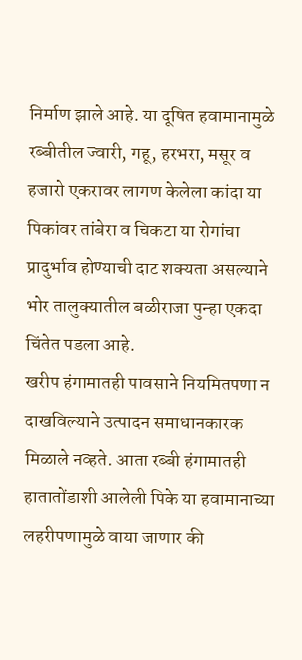निर्माण झाले आहे. या दूषित हवामानामुळे रब्बीतील ज्वारी, गहू, हरभरा, मसूर व हजारो एकरावर लागण केलेला कांदा या पिकांवर तांबेरा व चिकटा या रोगांचा प्रादुर्भाव होण्याची दाट शक्यता असल्याने भोर तालुक्यातील बळीराजा पुन्हा एकदा चिंतेत पडला आहे.
खरीप हंगामातही पावसाने नियमितपणा न दाखविल्याने उत्पादन समाधानकारक मिळाले नव्हते. आता रब्बी हंगामातही हातातोंडाशी आलेली पिके या हवामानाच्या लहरीपणामुळे वाया जाणार की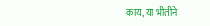काय, या भीतीने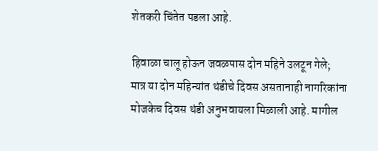शेतकरी चिंतेत पडला आहे.

हिवाळा चालू होऊन जवळपास दोन महिने उलटून गेले; मात्र या दोन महिन्यांत थंडीचे दिवस असतानाही नागरिकांना मोजकेच दिवस थंडी अनुभवायला मिळाली आहे. मागील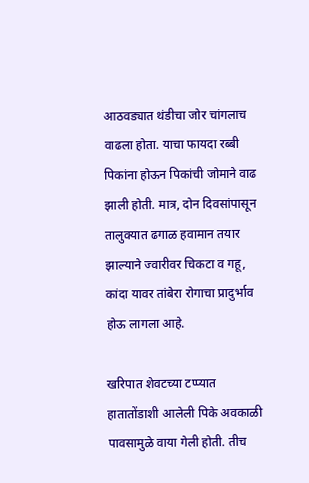आठवड्यात थंडीचा जोर चांगलाच वाढला होता. याचा फायदा रब्बी पिकांना होऊन पिकांची जोमाने वाढ झाली होती. मात्र, दोन दिवसांपासून तालुक्यात ढगाळ हवामान तयार झाल्याने ज्वारीवर चिकटा व गहू, कांदा यावर तांबेरा रोगाचा प्रादुर्भाव होऊ लागला आहे.

खरिपात शेवटच्या टप्प्यात हातातोंडाशी आलेली पिके अवकाळी पावसामुळे वाया गेली होती. तीच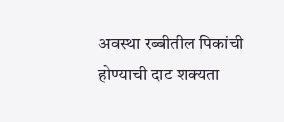अवस्था रब्बीतील पिकांची होण्याची दाट शक्यता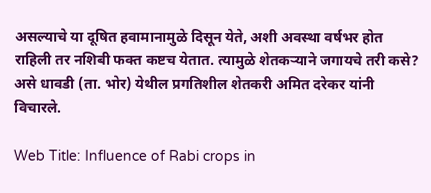असल्याचे या दूषित हवामानामुळे दिसून येते, अशी अवस्था वर्षभर होत राहिली तर नशिबी फक्त कष्टच येतात. त्यामुळे शेतकऱ्याने जगायचे तरी कसे? असे धावडी (ता. भोर) येथील प्रगतिशील शेतकरी अमित दरेकर यांनी विचारले.

Web Title: Influence of Rabi crops in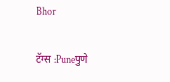Bhor

टॅग्स :Puneपुणे